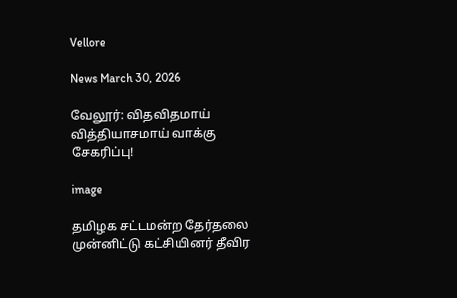Vellore

News March 30, 2026

வேலூர்: விதவிதமாய் வித்தியாசமாய் வாக்கு சேகரிப்பு!

image

தமிழக சட்டமன்ற தேர்தலை முன்னிட்டு கட்சியினர் தீவிர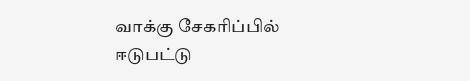வாக்கு சேகரிப்பில் ஈடுபட்டு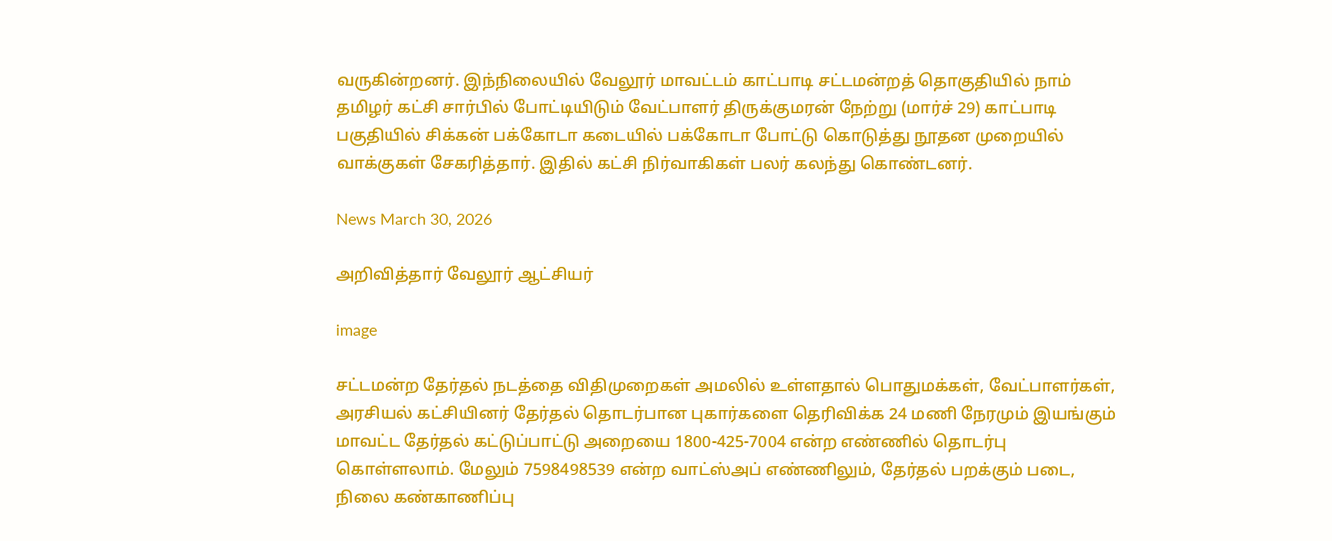வருகின்றனர். இந்நிலையில் வேலூர் மாவட்டம் காட்பாடி சட்டமன்றத் தொகுதியில் நாம் தமிழர் கட்சி சார்பில் போட்டியிடும் வேட்பாளர் திருக்குமரன் நேற்று (மார்ச் 29) காட்பாடி பகுதியில் சிக்கன் பக்கோடா கடையில் பக்கோடா போட்டு கொடுத்து நூதன முறையில் வாக்குகள் சேகரித்தார். இதில் கட்சி நிர்வாகிகள் பலர் கலந்து கொண்டனர்.

News March 30, 2026

அறிவித்தார் வேலூர் ஆட்சியர்

image

சட்டமன்ற தேர்தல் நடத்தை விதிமுறைகள் அமலில் உள்ளதால் பொதுமக்கள், வேட்பாளர்கள், அரசியல் கட்சியினர் தேர்தல் தொடர்பான புகார்களை தெரிவிக்க 24 மணி நேரமும் இயங்கும் மாவட்ட தேர்தல் கட்டுப்பாட்டு அறையை 1800-425-7004 என்ற எண்ணில் தொடர்பு கொள்ளலாம். மேலும் 7598498539 என்ற வாட்ஸ்அப் எண்ணிலும், தேர்தல் பறக்கும் படை, நிலை கண்காணிப்பு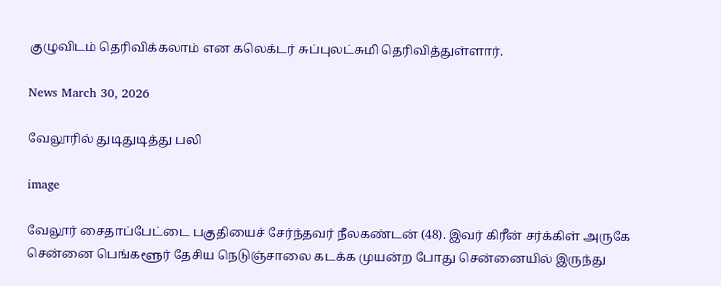குழுவிடம் தெரிவிக்கலாம் என கலெக்டர் சுப்புலட்சுமி தெரிவித்துள்ளார்.

News March 30, 2026

வேலூரில் துடிதுடித்து பலி

image

வேலூர் சைதாப்பேட்டை பகுதியைச் சேர்ந்தவர் நீலகண்டன் (48). இவர் கிரீன் சர்க்கிள் அருகே சென்னை பெங்களூர் தேசிய நெடுஞ்சாலை கடக்க முயன்ற போது சென்னையில் இருந்து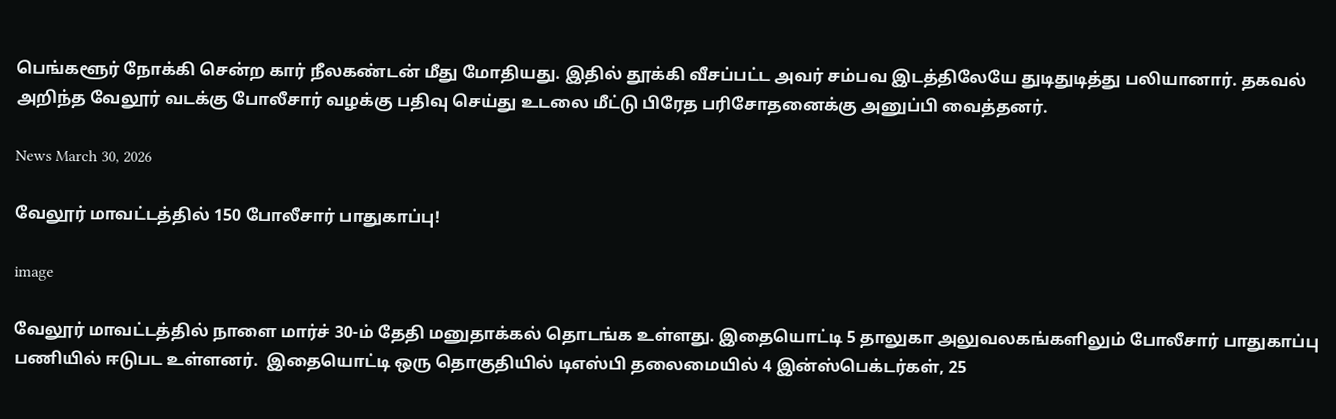பெங்களூர் நோக்கி சென்ற கார் நீலகண்டன் மீது மோதியது. இதில் தூக்கி வீசப்பட்ட அவர் சம்பவ இடத்திலேயே துடிதுடித்து பலியானார். தகவல் அறிந்த வேலூர் வடக்கு போலீசார் வழக்கு பதிவு செய்து உடலை மீட்டு பிரேத பரிசோதனைக்கு அனுப்பி வைத்தனர்.

News March 30, 2026

வேலூர் மாவட்டத்தில் 150 போலீசார் பாதுகாப்பு!

image

வேலூர் மாவட்டத்தில் நாளை மார்ச் 30-ம் தேதி மனுதாக்கல் தொடங்க உள்ளது. இதையொட்டி 5 தாலுகா அலுவலகங்களிலும் போலீசார் பாதுகாப்பு பணியில் ஈடுபட உள்ளனர்.  இதையொட்டி ஒரு தொகுதியில் டிஎஸ்பி தலைமையில் 4 இன்ஸ்பெக்டர்கள், 25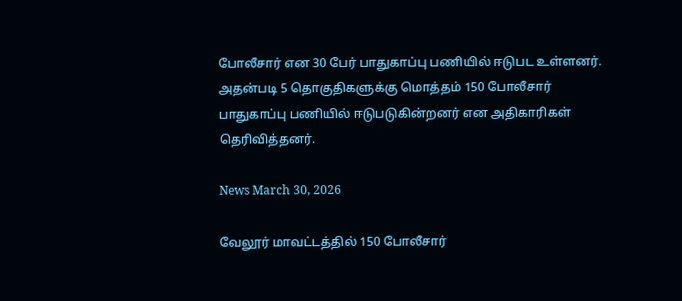போலீசார் என 30 பேர் பாதுகாப்பு பணியில் ஈடுபட உள்ளனர். அதன்படி 5 தொகுதிகளுக்கு மொத்தம் 150 போலீசார் பாதுகாப்பு பணியில் ஈடுபடுகின்றனர் என அதிகாரிகள் தெரிவித்தனர்.

News March 30, 2026

வேலூர் மாவட்டத்தில் 150 போலீசார்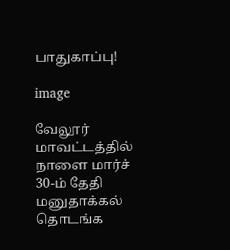பாதுகாப்பு!

image

வேலூர் மாவட்டத்தில் நாளை மார்ச் 30-ம் தேதி மனுதாக்கல் தொடங்க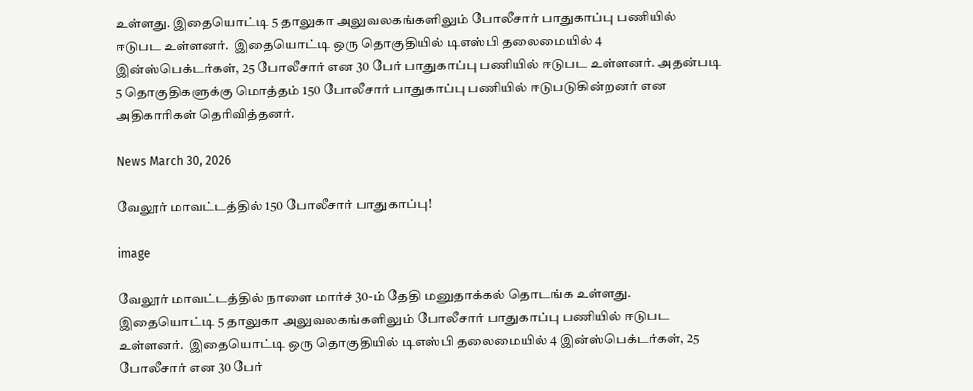உள்ளது. இதையொட்டி 5 தாலுகா அலுவலகங்களிலும் போலீசார் பாதுகாப்பு பணியில் ஈடுபட உள்ளனர்.  இதையொட்டி ஒரு தொகுதியில் டிஎஸ்பி தலைமையில் 4 இன்ஸ்பெக்டர்கள், 25 போலீசார் என 30 பேர் பாதுகாப்பு பணியில் ஈடுபட உள்ளனர். அதன்படி 5 தொகுதிகளுக்கு மொத்தம் 150 போலீசார் பாதுகாப்பு பணியில் ஈடுபடுகின்றனர் என அதிகாரிகள் தெரிவித்தனர்.

News March 30, 2026

வேலூர் மாவட்டத்தில் 150 போலீசார் பாதுகாப்பு!

image

வேலூர் மாவட்டத்தில் நாளை மார்ச் 30-ம் தேதி மனுதாக்கல் தொடங்க உள்ளது. இதையொட்டி 5 தாலுகா அலுவலகங்களிலும் போலீசார் பாதுகாப்பு பணியில் ஈடுபட உள்ளனர்.  இதையொட்டி ஒரு தொகுதியில் டிஎஸ்பி தலைமையில் 4 இன்ஸ்பெக்டர்கள், 25 போலீசார் என 30 பேர்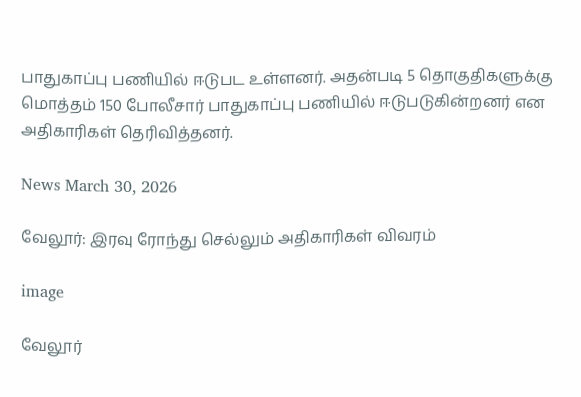பாதுகாப்பு பணியில் ஈடுபட உள்ளனர். அதன்படி 5 தொகுதிகளுக்கு மொத்தம் 150 போலீசார் பாதுகாப்பு பணியில் ஈடுபடுகின்றனர் என அதிகாரிகள் தெரிவித்தனர்.

News March 30, 2026

வேலூர்: இரவு ரோந்து செல்லும் அதிகாரிகள் விவரம்

image

வேலூர்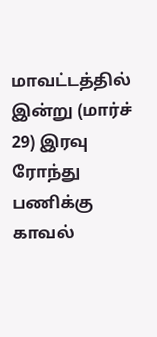மாவட்டத்தில் இன்று (மார்ச் 29) இரவு ரோந்து பணிக்கு காவல்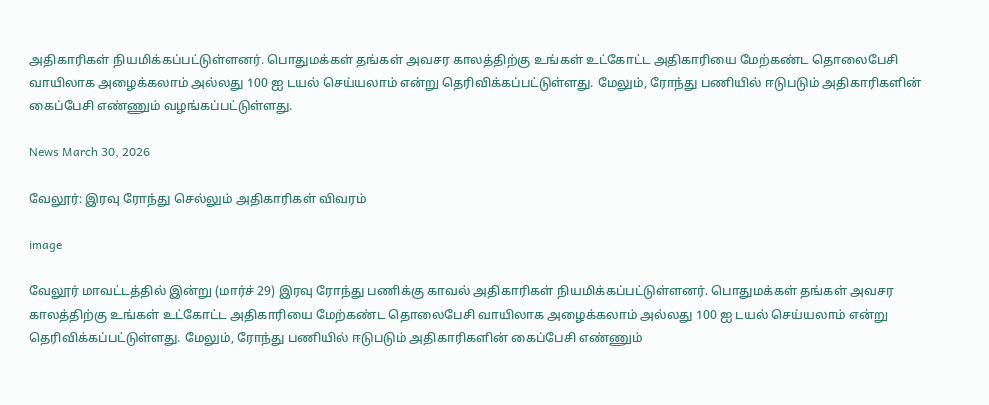அதிகாரிகள் நியமிக்கப்பட்டுள்ளனர். பொதுமக்கள் தங்கள் அவசர காலத்திற்கு உங்கள் உட்கோட்ட அதிகாரியை மேற்கண்ட தொலைபேசி வாயிலாக அழைக்கலாம் அல்லது 100 ஐ டயல் செய்யலாம் என்று தெரிவிக்கப்பட்டுள்ளது. மேலும், ரோந்து பணியில் ஈடுபடும் அதிகாரிகளின் கைப்பேசி எண்ணும் வழங்கப்பட்டுள்ளது.

News March 30, 2026

வேலூர்: இரவு ரோந்து செல்லும் அதிகாரிகள் விவரம்

image

வேலூர் மாவட்டத்தில் இன்று (மார்ச் 29) இரவு ரோந்து பணிக்கு காவல் அதிகாரிகள் நியமிக்கப்பட்டுள்ளனர். பொதுமக்கள் தங்கள் அவசர காலத்திற்கு உங்கள் உட்கோட்ட அதிகாரியை மேற்கண்ட தொலைபேசி வாயிலாக அழைக்கலாம் அல்லது 100 ஐ டயல் செய்யலாம் என்று தெரிவிக்கப்பட்டுள்ளது. மேலும், ரோந்து பணியில் ஈடுபடும் அதிகாரிகளின் கைப்பேசி எண்ணும்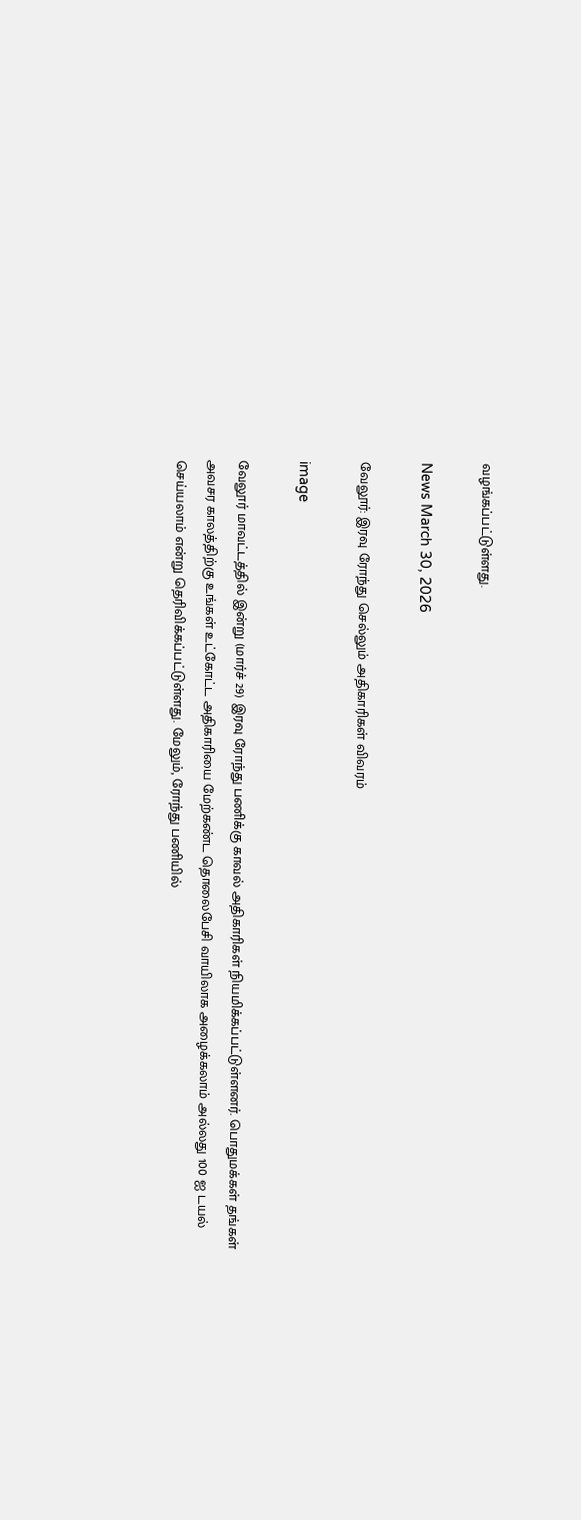வழங்கப்பட்டுள்ளது.

News March 30, 2026

வேலூர்: இரவு ரோந்து செல்லும் அதிகாரிகள் விவரம்

image

வேலூர் மாவட்டத்தில் இன்று (மார்ச் 29) இரவு ரோந்து பணிக்கு காவல் அதிகாரிகள் நியமிக்கப்பட்டுள்ளனர். பொதுமக்கள் தங்கள் அவசர காலத்திற்கு உங்கள் உட்கோட்ட அதிகாரியை மேற்கண்ட தொலைபேசி வாயிலாக அழைக்கலாம் அல்லது 100 ஐ டயல் செய்யலாம் என்று தெரிவிக்கப்பட்டுள்ளது. மேலும், ரோந்து பணியில்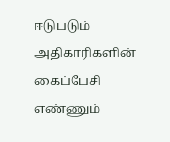ஈடுபடும் அதிகாரிகளின் கைப்பேசி எண்ணும்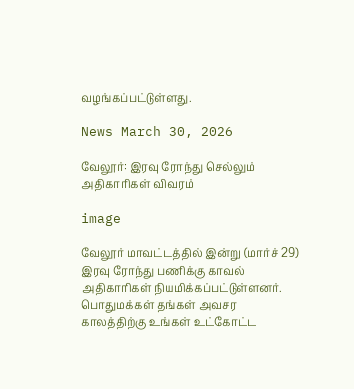வழங்கப்பட்டுள்ளது.

News March 30, 2026

வேலூர்: இரவு ரோந்து செல்லும் அதிகாரிகள் விவரம்

image

வேலூர் மாவட்டத்தில் இன்று (மார்ச் 29) இரவு ரோந்து பணிக்கு காவல் அதிகாரிகள் நியமிக்கப்பட்டுள்ளனர். பொதுமக்கள் தங்கள் அவசர காலத்திற்கு உங்கள் உட்கோட்ட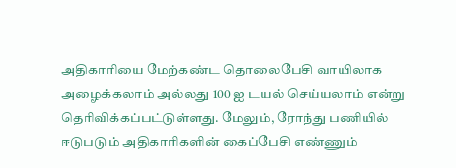அதிகாரியை மேற்கண்ட தொலைபேசி வாயிலாக அழைக்கலாம் அல்லது 100 ஐ டயல் செய்யலாம் என்று தெரிவிக்கப்பட்டுள்ளது. மேலும், ரோந்து பணியில் ஈடுபடும் அதிகாரிகளின் கைப்பேசி எண்ணும்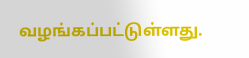வழங்கப்பட்டுள்ளது.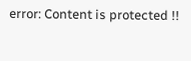error: Content is protected !!